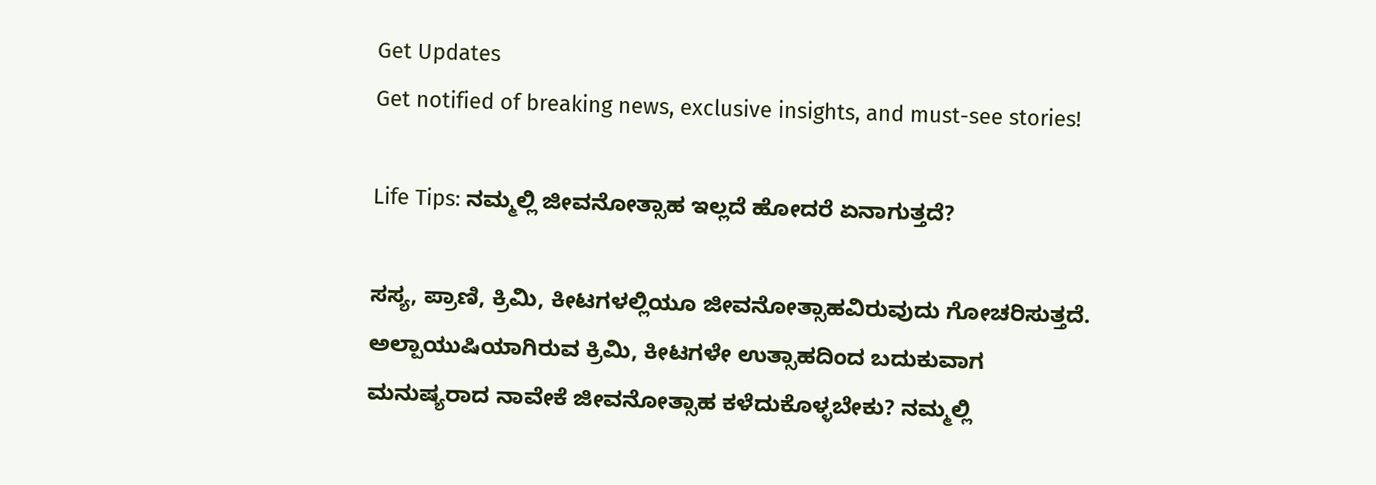Get Updates
Get notified of breaking news, exclusive insights, and must-see stories!

Life Tips: ನಮ್ಮಲ್ಲಿ ಜೀವನೋತ್ಸಾಹ ಇಲ್ಲದೆ ಹೋದರೆ ಏನಾಗುತ್ತದೆ?

ಸಸ್ಯ, ಪ್ರಾಣಿ, ಕ್ರಿಮಿ, ಕೀಟಗಳಲ್ಲಿಯೂ ಜೀವನೋತ್ಸಾಹವಿರುವುದು ಗೋಚರಿಸುತ್ತದೆ. ಅಲ್ಪಾಯುಷಿಯಾಗಿರುವ ಕ್ರಿಮಿ, ಕೀಟಗಳೇ ಉತ್ಸಾಹದಿಂದ ಬದುಕುವಾಗ ಮನುಷ್ಯರಾದ ನಾವೇಕೆ ಜೀವನೋತ್ಸಾಹ ಕಳೆದುಕೊಳ್ಳಬೇಕು? ನಮ್ಮಲ್ಲಿ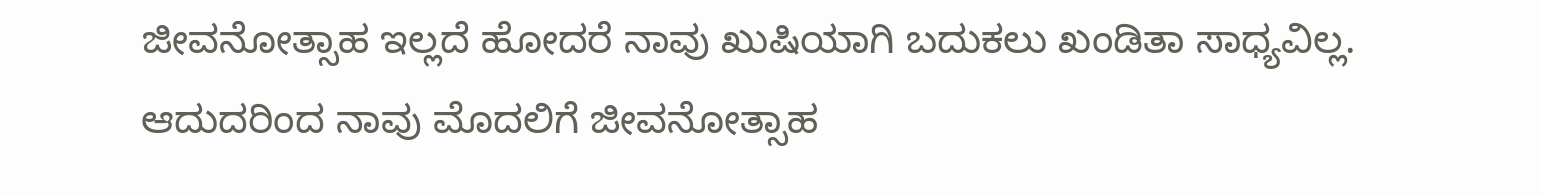ಜೀವನೋತ್ಸಾಹ ಇಲ್ಲದೆ ಹೋದರೆ ನಾವು ಖುಷಿಯಾಗಿ ಬದುಕಲು ಖಂಡಿತಾ ಸಾಧ್ಯವಿಲ್ಲ. ಆದುದರಿಂದ ನಾವು ಮೊದಲಿಗೆ ಜೀವನೋತ್ಸಾಹ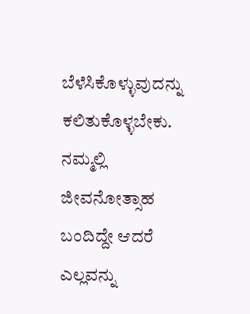ಬೆಳೆಸಿಕೊಳ್ಳುವುದನ್ನು ಕಲಿತುಕೊಳ್ಳಬೇಕು. ನಮ್ಮಲ್ಲಿ ಜೀವನೋತ್ಸಾಹ ಬಂದಿದ್ದೇ ಆದರೆ ಎಲ್ಲವನ್ನು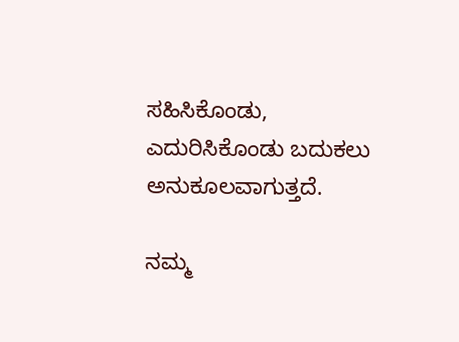ಸಹಿಸಿಕೊಂಡು, ಎದುರಿಸಿಕೊಂಡು ಬದುಕಲು ಅನುಕೂಲವಾಗುತ್ತದೆ.

ನಮ್ಮ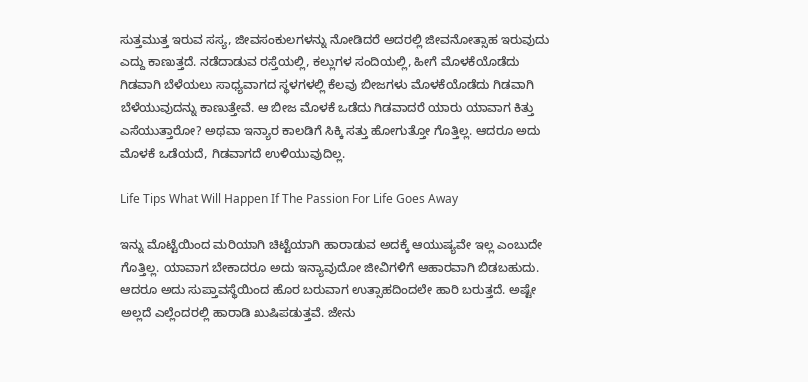ಸುತ್ತಮುತ್ತ ಇರುವ ಸಸ್ಯ, ಜೀವಸಂಕುಲಗಳನ್ನು ನೋಡಿದರೆ ಅದರಲ್ಲಿ ಜೀವನೋತ್ಸಾಹ ಇರುವುದು ಎದ್ದು ಕಾಣುತ್ತದೆ. ನಡೆದಾಡುವ ರಸ್ತೆಯಲ್ಲಿ, ಕಲ್ಲುಗಳ ಸಂದಿಯಲ್ಲಿ, ಹೀಗೆ ಮೊಳಕೆಯೊಡೆದು ಗಿಡವಾಗಿ ಬೆಳೆಯಲು ಸಾಧ್ಯವಾಗದ ಸ್ಥಳಗಳಲ್ಲಿ ಕೆಲವು ಬೀಜಗಳು ಮೊಳಕೆಯೊಡೆದು ಗಿಡವಾಗಿ ಬೆಳೆಯುವುದನ್ನು ಕಾಣುತ್ತೇವೆ. ಆ ಬೀಜ ಮೊಳಕೆ ಒಡೆದು ಗಿಡವಾದರೆ ಯಾರು ಯಾವಾಗ ಕಿತ್ತು ಎಸೆಯುತ್ತಾರೋ? ಅಥವಾ ಇನ್ಯಾರ ಕಾಲಡಿಗೆ ಸಿಕ್ಕಿ ಸತ್ತು ಹೋಗುತ್ತೋ ಗೊತ್ತಿಲ್ಲ. ಆದರೂ ಅದು ಮೊಳಕೆ ಒಡೆಯದೆ, ಗಿಡವಾಗದೆ ಉಳಿಯುವುದಿಲ್ಲ.

Life Tips What Will Happen If The Passion For Life Goes Away

ಇನ್ನು ಮೊಟ್ಟೆಯಿಂದ ಮರಿಯಾಗಿ ಚಿಟ್ಟೆಯಾಗಿ ಹಾರಾಡುವ ಅದಕ್ಕೆ ಆಯುಷ್ಯವೇ ಇಲ್ಲ ಎಂಬುದೇ ಗೊತ್ತಿಲ್ಲ. ಯಾವಾಗ ಬೇಕಾದರೂ ಅದು ಇನ್ಯಾವುದೋ ಜೀವಿಗಳಿಗೆ ಆಹಾರವಾಗಿ ಬಿಡಬಹುದು. ಆದರೂ ಅದು ಸುಪ್ತಾವಸ್ಥೆಯಿಂದ ಹೊರ ಬರುವಾಗ ಉತ್ಸಾಹದಿಂದಲೇ ಹಾರಿ ಬರುತ್ತದೆ. ಅಷ್ಟೇ ಅಲ್ಲದೆ ಎಲ್ಲೆಂದರಲ್ಲಿ ಹಾರಾಡಿ ಖುಷಿಪಡುತ್ತವೆ. ಜೇನು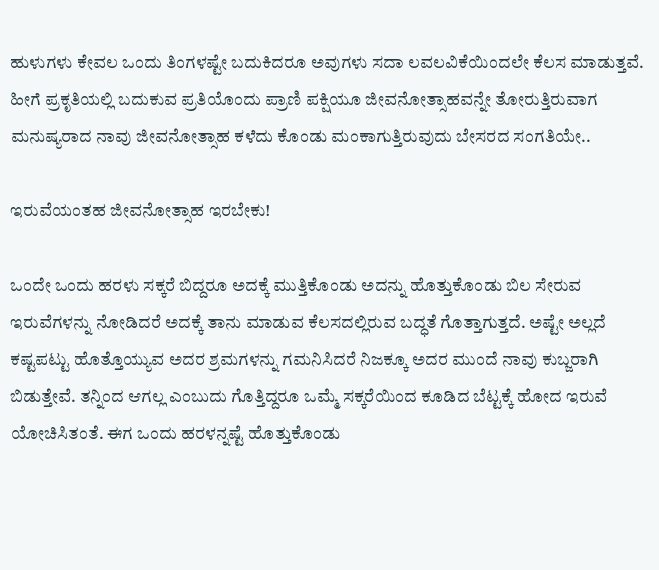ಹುಳುಗಳು ಕೇವಲ ಒಂದು ತಿಂಗಳಷ್ಟೇ ಬದುಕಿದರೂ ಅವುಗಳು ಸದಾ ಲವಲವಿಕೆಯಿಂದಲೇ ಕೆಲಸ ಮಾಡುತ್ತವೆ. ಹೀಗೆ ಪ್ರಕೃತಿಯಲ್ಲಿ ಬದುಕುವ ಪ್ರತಿಯೊಂದು ಪ್ರಾಣಿ ಪಕ್ಷಿಯೂ ಜೀವನೋತ್ಸಾಹವನ್ನೇ ತೋರುತ್ತಿರುವಾಗ ಮನುಷ್ಯರಾದ ನಾವು ಜೀವನೋತ್ಸಾಹ ಕಳೆದು ಕೊಂಡು ಮಂಕಾಗುತ್ತಿರುವುದು ಬೇಸರದ ಸಂಗತಿಯೇ..

ಇರುವೆಯಂತಹ ಜೀವನೋತ್ಸಾಹ ಇರಬೇಕು!

ಒಂದೇ ಒಂದು ಹರಳು ಸಕ್ಕರೆ ಬಿದ್ದರೂ ಅದಕ್ಕೆ ಮುತ್ತಿಕೊಂಡು ಅದನ್ನು ಹೊತ್ತುಕೊಂಡು ಬಿಲ ಸೇರುವ ಇರುವೆಗಳನ್ನು ನೋಡಿದರೆ ಅದಕ್ಕೆ ತಾನು ಮಾಡುವ ಕೆಲಸದಲ್ಲಿರುವ ಬದ್ಧತೆ ಗೊತ್ತಾಗುತ್ತದೆ. ಅಷ್ಟೇ ಅಲ್ಲದೆ ಕಷ್ಟಪಟ್ಟು ಹೊತ್ತೊಯ್ಯುವ ಅದರ ಶ್ರಮಗಳನ್ನು ಗಮನಿಸಿದರೆ ನಿಜಕ್ಕೂ ಅದರ ಮುಂದೆ ನಾವು ಕುಬ್ಜರಾಗಿ ಬಿಡುತ್ತೇವೆ. ತನ್ನಿಂದ ಆಗಲ್ಲ ಎಂಬುದು ಗೊತ್ತಿದ್ದರೂ ಒಮ್ಮೆ ಸಕ್ಕರೆಯಿಂದ ಕೂಡಿದ ಬೆಟ್ಟಕ್ಕೆ ಹೋದ ಇರುವೆ ಯೋಚಿಸಿತಂತೆ. ಈಗ ಒಂದು ಹರಳನ್ನಷ್ಟೆ ಹೊತ್ತುಕೊಂಡು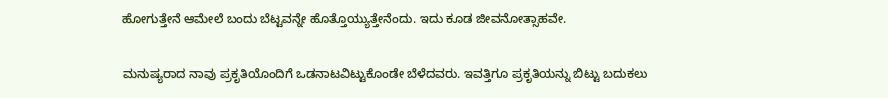ಹೋಗುತ್ತೇನೆ ಆಮೇಲೆ ಬಂದು ಬೆಟ್ಟವನ್ನೇ ಹೊತ್ತೊಯ್ಯುತ್ತೇನೆಂದು. ಇದು ಕೂಡ ಜೀವನೋತ್ಸಾಹವೇ.

ಮನುಷ್ಯರಾದ ನಾವು ಪ್ರಕೃತಿಯೊಂದಿಗೆ ಒಡನಾಟವಿಟ್ಟುಕೊಂಡೇ ಬೆಳೆದವರು. ಇವತ್ತಿಗೂ ಪ್ರಕೃತಿಯನ್ನು ಬಿಟ್ಟು ಬದುಕಲು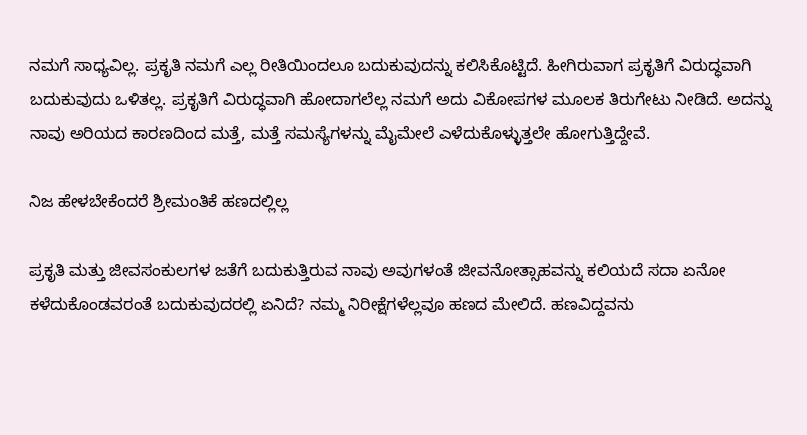ನಮಗೆ ಸಾಧ್ಯವಿಲ್ಲ. ಪ್ರಕೃತಿ ನಮಗೆ ಎಲ್ಲ ರೀತಿಯಿಂದಲೂ ಬದುಕುವುದನ್ನು ಕಲಿಸಿಕೊಟ್ಟಿದೆ. ಹೀಗಿರುವಾಗ ಪ್ರಕೃತಿಗೆ ವಿರುದ್ಧವಾಗಿ ಬದುಕುವುದು ಒಳಿತಲ್ಲ. ಪ್ರಕೃತಿಗೆ ವಿರುದ್ಧವಾಗಿ ಹೋದಾಗಲೆಲ್ಲ ನಮಗೆ ಅದು ವಿಕೋಪಗಳ ಮೂಲಕ ತಿರುಗೇಟು ನೀಡಿದೆ. ಅದನ್ನು ನಾವು ಅರಿಯದ ಕಾರಣದಿಂದ ಮತ್ತೆ, ಮತ್ತೆ ಸಮಸ್ಯೆಗಳನ್ನು ಮೈಮೇಲೆ ಎಳೆದುಕೊಳ್ಳುತ್ತಲೇ ಹೋಗುತ್ತಿದ್ದೇವೆ.

ನಿಜ ಹೇಳಬೇಕೆಂದರೆ ಶ್ರೀಮಂತಿಕೆ ಹಣದಲ್ಲಿಲ್ಲ

ಪ್ರಕೃತಿ ಮತ್ತು ಜೀವಸಂಕುಲಗಳ ಜತೆಗೆ ಬದುಕುತ್ತಿರುವ ನಾವು ಅವುಗಳಂತೆ ಜೀವನೋತ್ಸಾಹವನ್ನು ಕಲಿಯದೆ ಸದಾ ಏನೋ ಕಳೆದುಕೊಂಡವರಂತೆ ಬದುಕುವುದರಲ್ಲಿ ಏನಿದೆ? ನಮ್ಮ ನಿರೀಕ್ಷೆಗಳೆಲ್ಲವೂ ಹಣದ ಮೇಲಿದೆ. ಹಣವಿದ್ದವನು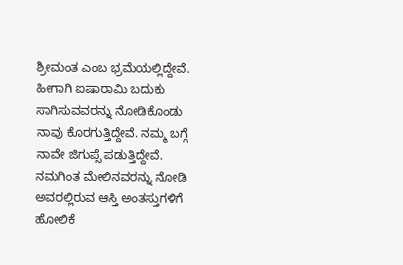ಶ್ರೀಮಂತ ಎಂಬ ಭ್ರಮೆಯಲ್ಲಿದ್ದೇವೆ. ಹೀಗಾಗಿ ಐಷಾರಾಮಿ ಬದುಕು ಸಾಗಿಸುವವರನ್ನು ನೋಡಿಕೊಂಡು ನಾವು ಕೊರಗುತ್ತಿದ್ದೇವೆ. ನಮ್ಮ ಬಗ್ಗೆ ನಾವೇ ಜಿಗುಪ್ಸೆ ಪಡುತ್ತಿದ್ದೇವೆ. ನಮಗಿಂತ ಮೇಲಿನವರನ್ನು ನೋಡಿ ಅವರಲ್ಲಿರುವ ಆಸ್ತಿ ಅಂತಸ್ತುಗಳಿಗೆ ಹೋಲಿಕೆ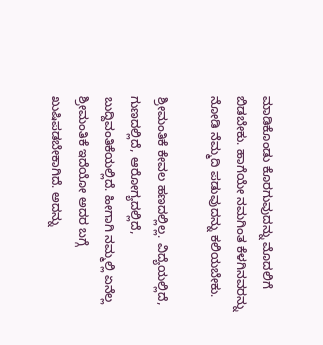ಮಾಡಿಕೊಂಡು ಕೊರಗುವುದನ್ನು ಮೊದಲಿಗೆ ಬಿಡಬೇಕು. ಹಾಗೆಯೇ ನಮಗಿಂತ ಕೆಳಗಿನವರನ್ನು ನೋಡಿ ನೆಮ್ಮದಿ ಪಡುವುದನ್ನು ಕಲಿಯಬೇಕು.

ಶ್ರೀಮಂತಿಕೆ ಕೇವಲ ಹಣದಲ್ಲಿಲ್ಲ. ವಿದ್ಯೆಯಲ್ಲಿದೆ, ಗುಣದಲ್ಲಿದೆ, ಆರೋಗ್ಯದಲ್ಲಿದೆ, ಬುದ್ದಿವಂತಿಕೆಯಲ್ಲಿದೆ. ಹೀಗಾಗಿ ನಮ್ಮಲ್ಲಿ ಏನೆಲ್ಲ ಶ್ರೀಮಂತಿಕೆ ಇದೆಯೋ ಅದರ ಬಗ್ಗೆ ಖುಷಿಪಡಬೇಕಾಗಿದೆ. ಅದನ್ನು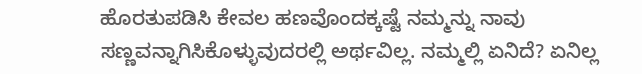ಹೊರತುಪಡಿಸಿ ಕೇವಲ ಹಣವೊಂದಕ್ಕಷ್ಟೆ ನಮ್ಮನ್ನು ನಾವು ಸಣ್ಣವನ್ನಾಗಿಸಿಕೊಳ್ಳುವುದರಲ್ಲಿ ಅರ್ಥವಿಲ್ಲ. ನಮ್ಮಲ್ಲಿ ಏನಿದೆ? ಏನಿಲ್ಲ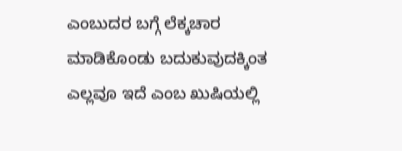ಎಂಬುದರ ಬಗ್ಗೆ ಲೆಕ್ಕಚಾರ ಮಾಡಿಕೊಂಡು ಬದುಕುವುದಕ್ಕಿಂತ ಎಲ್ಲವೂ ಇದೆ ಎಂಬ ಖುಷಿಯಲ್ಲಿ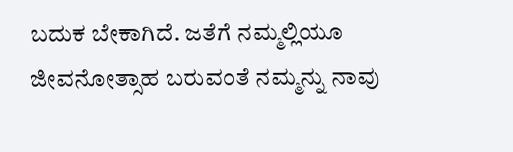ಬದುಕ ಬೇಕಾಗಿದೆ. ಜತೆಗೆ ನಮ್ಮಲ್ಲಿಯೂ ಜೀವನೋತ್ಸಾಹ ಬರುವಂತೆ ನಮ್ಮನ್ನು ನಾವು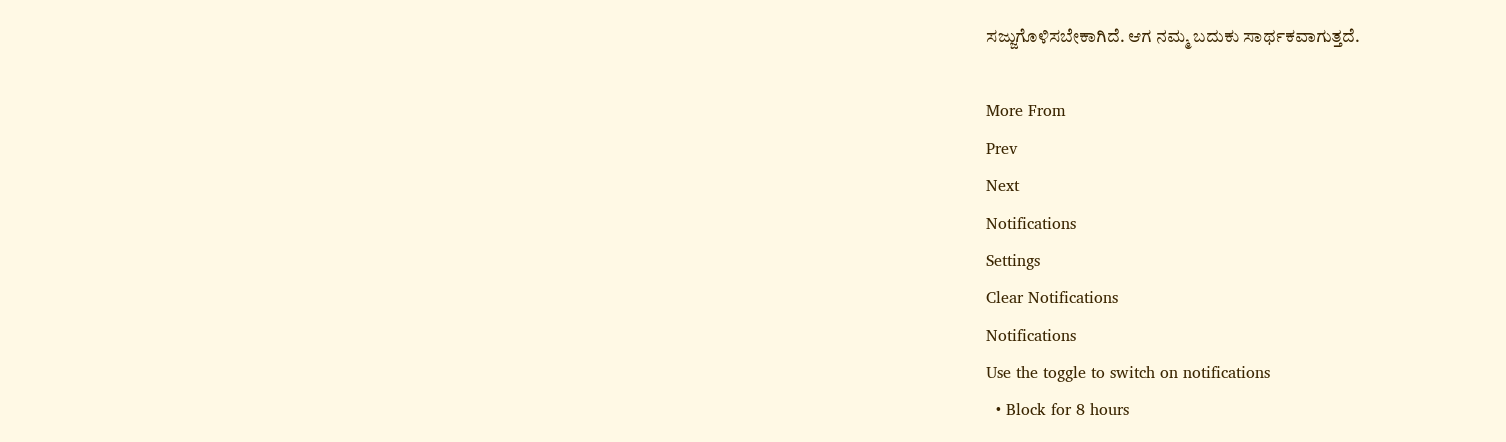ಸಜ್ಜುಗೊಳಿಸಬೇಕಾಗಿದೆ. ಆಗ ನಮ್ಮ ಬದುಕು ಸಾರ್ಥಕವಾಗುತ್ತದೆ.

More From
Prev
Next
Notifications
Settings
Clear Notifications
Notifications
Use the toggle to switch on notifications
  • Block for 8 hours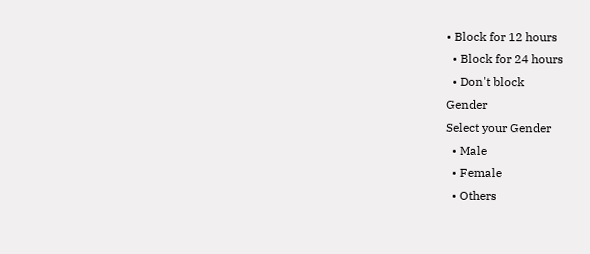• Block for 12 hours
  • Block for 24 hours
  • Don't block
Gender
Select your Gender
  • Male
  • Female
  • Others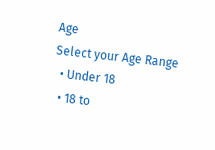Age
Select your Age Range
  • Under 18
  • 18 to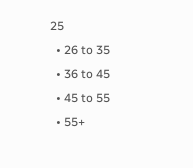25
  • 26 to 35
  • 36 to 45
  • 45 to 55
  • 55+